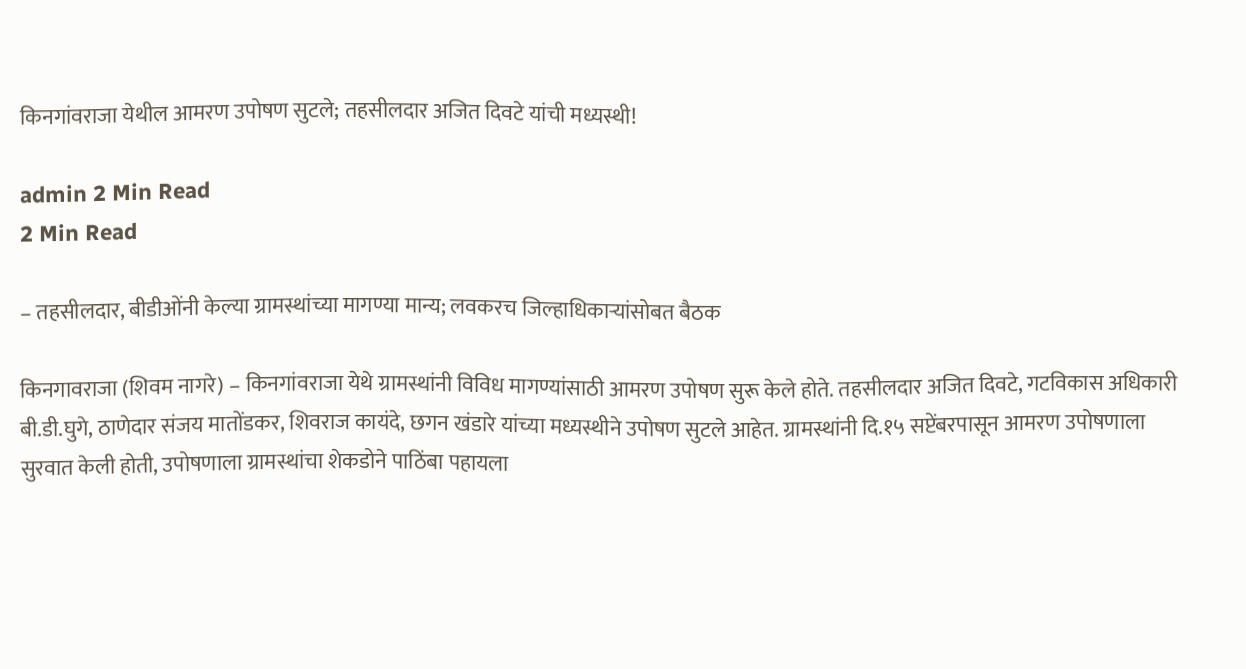किनगांवराजा येथील आमरण उपोषण सुटले; तहसीलदार अजित दिवटे यांची मध्यस्थी!

admin 2 Min Read
2 Min Read

– तहसीलदार, बीडीओंनी केल्या ग्रामस्थांच्या मागण्या मान्य; लवकरच जिल्हाधिकार्‍यांसोबत बैठक

किनगावराजा (शिवम नागरे) – किनगांवराजा येथे ग्रामस्थांनी विविध मागण्यांसाठी आमरण उपोषण सुरू केले होते. तहसीलदार अजित दिवटे, गटविकास अधिकारी बी.डी.घुगे, ठाणेदार संजय मातोंडकर, शिवराज कायंदे, छगन खंडारे यांच्या मध्यस्थीने उपोषण सुटले आहेत. ग्रामस्थांनी दि.१५ सप्टेंबरपासून आमरण उपोषणाला सुरवात केली होती, उपोषणाला ग्रामस्थांचा शेकडोने पाठिंबा पहायला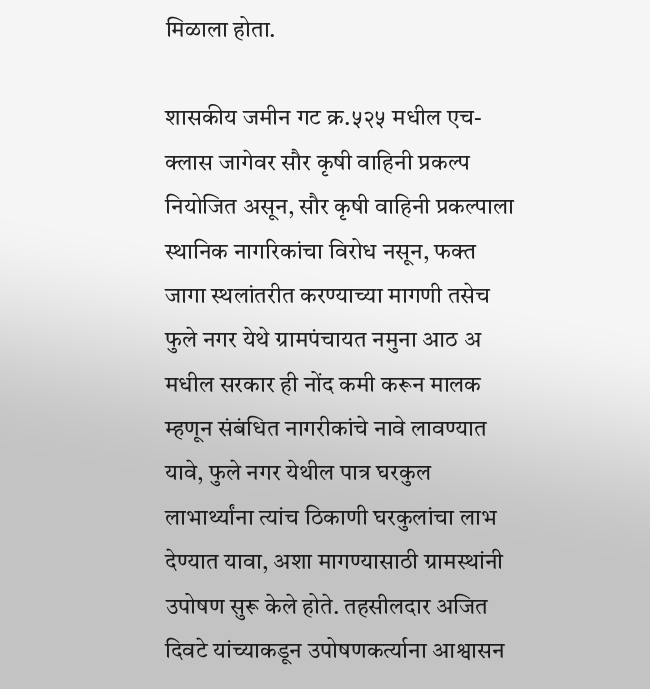मिळाला होता.

शासकीय जमीन गट क्र.५२५ मधील एच-क्लास जागेवर सौर कृषी वाहिनी प्रकल्प नियोजित असून, सौर कृषी वाहिनी प्रकल्पाला स्थानिक नागरिकांचा विरोध नसून, फक्त जागा स्थलांतरीत करण्याच्या मागणी तसेच फुले नगर येथे ग्रामपंचायत नमुना आठ अ मधील सरकार ही नोंद कमी करून मालक म्हणून संबंधित नागरीकांचे नावे लावण्यात यावे, फुले नगर येथील पात्र घरकुल लाभार्थ्यांना त्यांच ठिकाणी घरकुलांचा लाभ देण्यात यावा, अशा मागण्यासाठी ग्रामस्थांनी उपोषण सुरू केले होते. तहसीलदार अजित दिवटे यांच्याकडून उपोषणकर्त्याना आश्वासन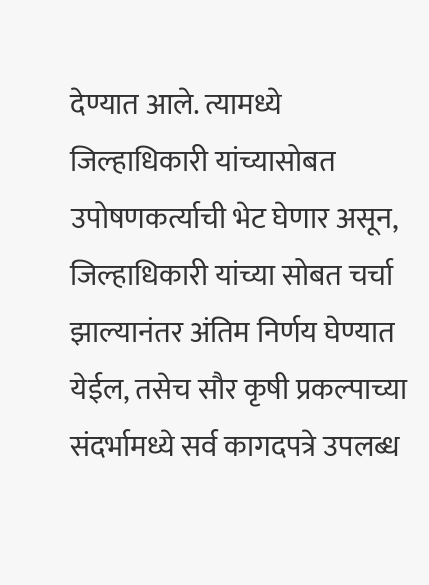देण्यात आले. त्यामध्ये जिल्हाधिकारी यांच्यासोबत उपोषणकर्त्याची भेट घेणार असून, जिल्हाधिकारी यांच्या सोबत चर्चा झाल्यानंतर अंतिम निर्णय घेण्यात येईल, तसेच सौर कृषी प्रकल्पाच्या संदर्भामध्ये सर्व कागदपत्रे उपलब्ध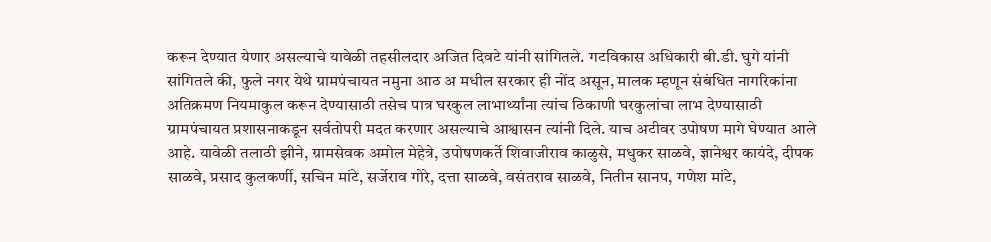करून देण्यात येणार असल्याचे यावेळी तहसीलदार अजित दिवटे यांनी सांगितले. गटविकास अधिकारी बी.डी. घुगे यांनी सांगितले की, फुले नगर येथे ग्रामपंचायत नमुना आठ अ मधील सरकार ही नोंद असून, मालक म्हणून संबंधित नागरिकांना अतिक्रमण नियमाकुल करून देण्यासाठी तसेच पात्र घरकुल लाभार्थ्यांना त्यांच ठिकाणी घरकुलांचा लाभ देण्यासाठी ग्रामपंचायत प्रशासनाकडून सर्वतोपरी मदत करणार असल्याचे आश्वासन त्यांनी दिले. याच अटीवर उपोषण मागे घेण्यात आले आहे. यावेळी तलाठी झीने, ग्रामसेवक अमोल मेहेत्रे, उपोषणकर्ते शिवाजीराव काळुसे, मधुकर साळवे, ज्ञानेश्वर कायंदे, दीपक साळवे, प्रसाद कुलकर्णी, सचिन मांटे, सर्जेराव गोरे, दत्ता साळवे, वसंतराव साळवे, नितीन सानप, गणेश मांटे,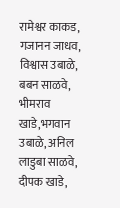रामेश्वर काकड, गजानन जाधव, विश्वास उबाळे, बबन साळवे, भीमराव खाडे,भगवान उबाळे, अनिल लाडुबा साळवे, दीपक खाडे,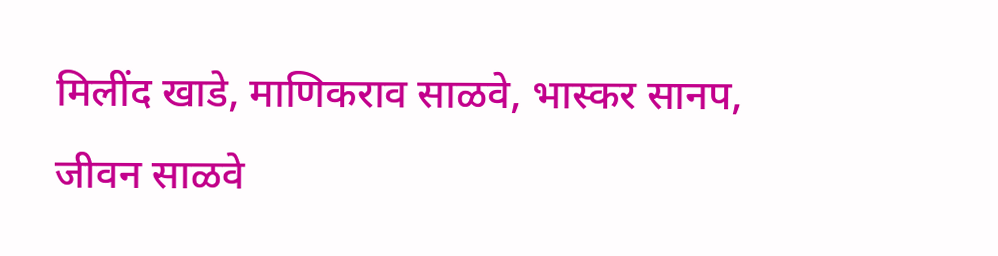मिलींद खाडे, माणिकराव साळवे, भास्कर सानप, जीवन साळवे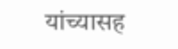यांच्यासह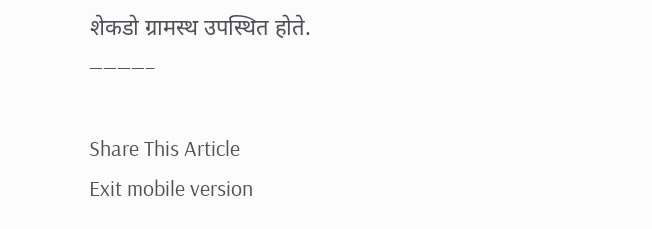शेकडो ग्रामस्थ उपस्थित होते.
————–

Share This Article
Exit mobile version